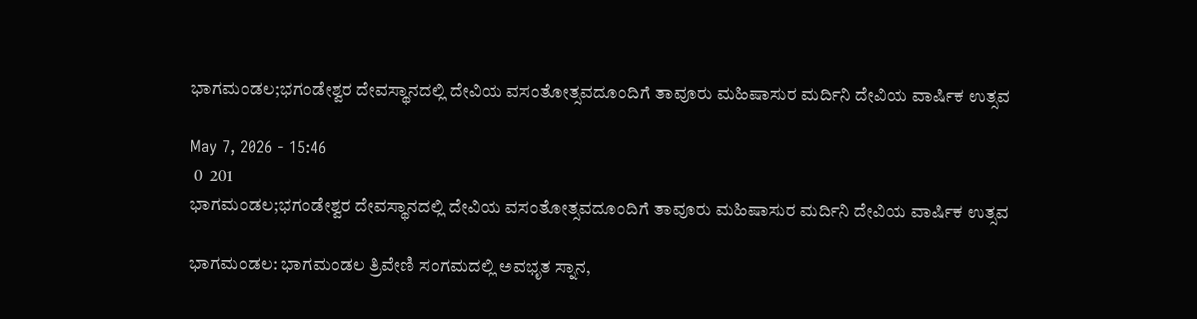ಭಾಗಮಂಡಲ;ಭಗಂಡೇಶ್ವರ ದೇವಸ್ಥಾನದಲ್ಲಿ ದೇವಿಯ ವಸಂತೋತ್ಸವದೂಂದಿಗೆ ತಾವೂರು ಮಹಿಷಾಸುರ ಮರ್ದಿನಿ ದೇವಿಯ ವಾರ್ಷಿಕ ಉತ್ಸವ

May 7, 2026 - 15:46
 0  201
ಭಾಗಮಂಡಲ;ಭಗಂಡೇಶ್ವರ ದೇವಸ್ಥಾನದಲ್ಲಿ ದೇವಿಯ ವಸಂತೋತ್ಸವದೂಂದಿಗೆ ತಾವೂರು ಮಹಿಷಾಸುರ ಮರ್ದಿನಿ ದೇವಿಯ ವಾರ್ಷಿಕ ಉತ್ಸವ

ಭಾಗಮಂಡಲ: ಭಾಗಮಂಡಲ ತ್ರಿವೇಣಿ ಸಂಗಮದಲ್ಲಿ ಅವಭೃತ ಸ್ನಾನ,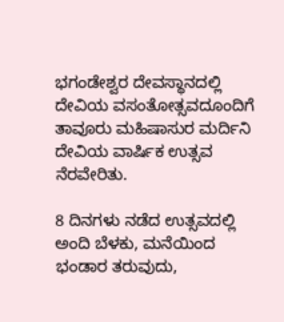ಭಗಂಡೇಶ್ವರ ದೇವಸ್ಥಾನದಲ್ಲಿ ದೇವಿಯ ವಸಂತೋತ್ಸವದೂಂದಿಗೆ ತಾವೂರು ಮಹಿಷಾಸುರ ಮರ್ದಿನಿ ದೇವಿಯ ವಾರ್ಷಿಕ ಉತ್ಸವ ನೆರವೇರಿತು.

8 ದಿನಗಳು ನಡೆದ ಉತ್ಸವದಲ್ಲಿ ಅಂದಿ ಬೆಳಕು, ಮನೆಯಿಂದ ಭಂಡಾರ ತರುವುದು,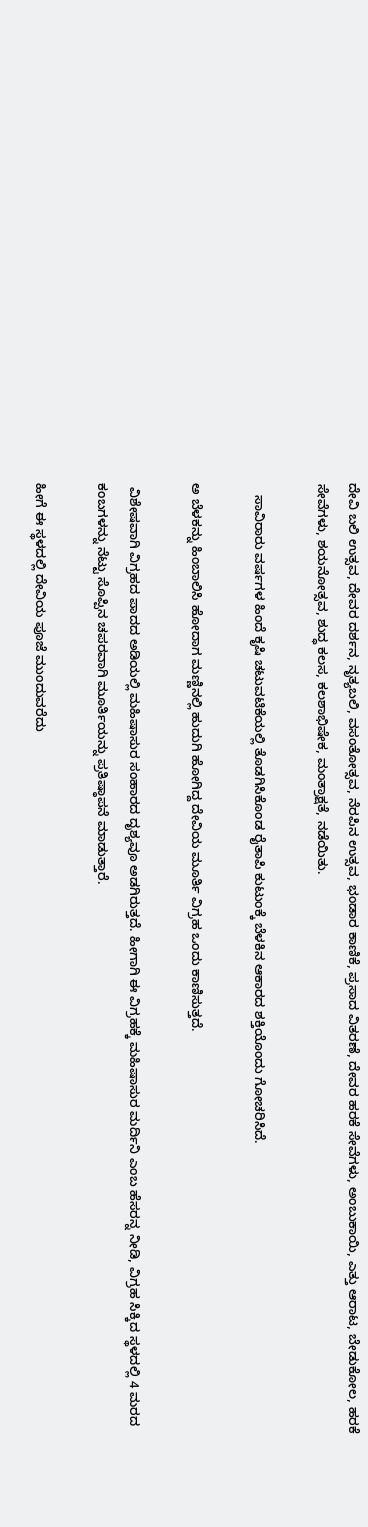ದೇವಿ ಬಲಿ ಉತ್ಸವ, ದೇವರ ದರ್ಶನ, ನೃತ್ಯಬಲಿ, ವಸಂತೋತ್ಸವ, ನೆರಪಿನ ಉತ್ಸವ, ಭಂಡಾರ ಕಾಣಿಕೆ, ಪ್ರಸಾದ ವಿತರಣೆ, ದೇವರ ಹರಕೆ ಸೇವೆಗಳು, ಅಂಬುಕಾಯಿ, ಎತ್ತು ಆರಾಟ, ಬೇಡುಕೋಲ, ಹರಕೆ ಸೇವೆಗಳು, ಶಯನೋತ್ಸವ, ಶುದ್ಧ ಕಲಸ, ಕಲಶಾಭಿಷೇಕ, ಮಂತ್ರಾಕ್ಷತೆ, ನಡೆಯಿತು.

   ಸಾವಿರಾರು ವರ್ಷಗಳ ಹಿಂದೆ ಕೃಷಿ ಚಟುವಟಿಕೆಯಲ್ಲಿ ತೊಡಗಿಸಿಕೊಂಡ ರೈತಾಪಿ ಕುಟುಂಕ್ಕೆ ಬೆಳಕಿನ ಆಕಾರದ ಶಕ್ತಿಯೊಂದು ಗೋಚರಿಸಿದೆ.

ಅ ಬೆಳಕನ್ನು ಹಿಂಬಾಲಿಸಿ ಹೋದಾಗ ಮಣ್ಣಿನಲ್ಲಿ ಹುದುಗಿ ಹೋಗಿದ್ದ ದೇವಿಯ ಮೂರ್ತಿ ವಿಗ್ರಹ ಒಂದು ಕಾಣಿಸುತ್ತದೆ.

 ವಿಶೇಷವಾಗಿ ವಿಗ್ರಹದ ಪಾದದ ಅಡಿಯಲ್ಲಿ ಮಹಿಷಾಸುರ ಸಂಹಾರದ ದೃಶ್ಯವೂ ಅಡಗಿರುತ್ತದೆ. ಹೀಗಾಗಿ ಈ ವಿಗ್ರಹಕ್ಕೆ ಮಹಿಷಾಸುರ ಮರ್ದಿನಿ ಎಂಬ ಹೆಸರನ್ನ ನೀಡಿ, ವಿಗ್ರಹ ಸಿಕ್ಕಿದ ಸ್ಥಳದಲ್ಲಿ 4 ಮರದ ಕಂಬಗಳನ್ನು ನೆಟ್ಟು ಸೊಪ್ಪಿನ ಚಪರವಾಗಿ ಮೂರ್ತಿಯನ್ನು ಪ್ರತಿಷ್ಠಾಪನೆ ಮಾಡುತ್ತಾರೆ.

ಹೀಗೆ ಈ ಸ್ಥಳದಲ್ಲಿ ದೇವಿಯ ಪೂಜೆ ಮುಂದುವರೆದು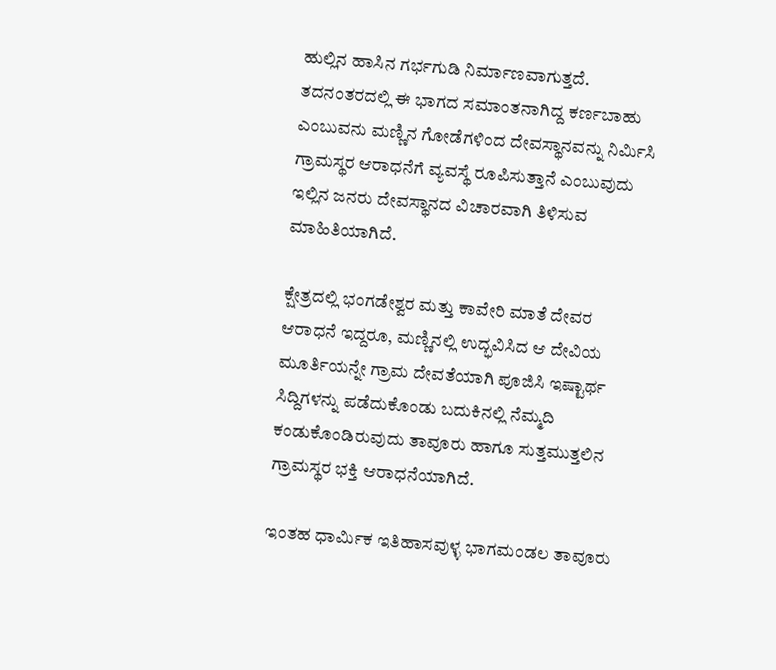ಹುಲ್ಲಿನ ಹಾಸಿನ ಗರ್ಭಗುಡಿ ನಿರ್ಮಾಣವಾಗುತ್ತದೆ. ತದನಂತರದಲ್ಲಿ ಈ ಭಾಗದ ಸಮಾಂತನಾಗಿದ್ದ ಕರ್ಣಬಾಹು ಎಂಬುವನು ಮಣ್ಣಿನ ಗೋಡೆಗಳಿಂದ ದೇವಸ್ಥಾನವನ್ನು ನಿರ್ಮಿಸಿ ಗ್ರಾಮಸ್ಥರ ಆರಾಧನೆಗೆ ವ್ಯವಸ್ಥೆ ರೂಪಿಸುತ್ತಾನೆ ಎಂಬುವುದು ಇಲ್ಲಿನ ಜನರು ದೇವಸ್ಥಾನದ ವಿಚಾರವಾಗಿ ತಿಳಿಸುವ ಮಾಹಿತಿಯಾಗಿದೆ.

ಕ್ಷೇತ್ರದಲ್ಲಿ ಭಂಗಡೇಶ್ವರ ಮತ್ತು ಕಾವೇರಿ ಮಾತೆ ದೇವರ ಆರಾಧನೆ ಇದ್ದರೂ, ಮಣ್ಣಿನಲ್ಲಿ ಉದ್ಭವಿಸಿದ ಆ ದೇವಿಯ ಮೂರ್ತಿಯನ್ನೇ ಗ್ರಾಮ ದೇವತೆಯಾಗಿ ಪೂಜಿಸಿ ಇಷ್ಟಾರ್ಥ ಸಿದ್ದಿಗಳನ್ನು ಪಡೆದುಕೊಂಡು ಬದುಕಿನಲ್ಲಿ ನೆಮ್ಮದಿ ಕಂಡುಕೊಂಡಿರುವುದು ತಾವೂರು ಹಾಗೂ ಸುತ್ತಮುತ್ತಲಿನ ಗ್ರಾಮಸ್ಥರ ಭಕ್ತಿ ಆರಾಧನೆಯಾಗಿದೆ.

ಇಂತಹ ಧಾರ್ಮಿಕ ಇತಿಹಾಸವುಳ್ಳ ಭಾಗಮಂಡಲ ತಾವೂರು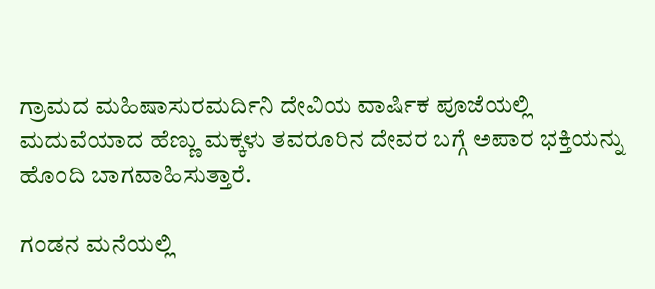ಗ್ರಾಮದ ಮಹಿಷಾಸುರಮರ್ದಿನಿ ದೇವಿಯ ವಾರ್ಷಿಕ ಪೂಜೆಯಲ್ಲಿ ಮದುವೆಯಾದ ಹೆಣ್ಣು ಮಕ್ಕಳು ತವರೂರಿನ ದೇವರ ಬಗ್ಗೆ ಅಪಾರ ಭಕ್ತಿಯನ್ನು ಹೊಂದಿ ಬಾಗವಾಹಿಸುತ್ತಾರೆ.

ಗಂಡನ ಮನೆಯಲ್ಲಿ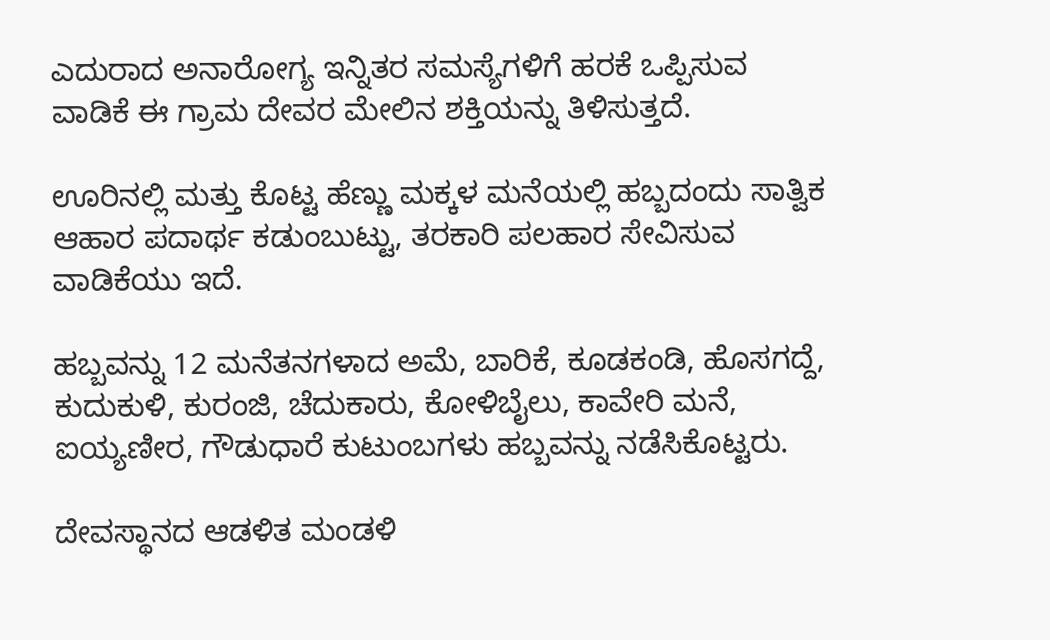ಎದುರಾದ ಅನಾರೋಗ್ಯ ಇನ್ನಿತರ ಸಮಸ್ಯೆಗಳಿಗೆ ಹರಕೆ ಒಪ್ಪಿಸುವ ವಾಡಿಕೆ ಈ ಗ್ರಾಮ ದೇವರ ಮೇಲಿನ ಶಕ್ತಿಯನ್ನು ತಿಳಿಸುತ್ತದೆ.

ಊರಿನಲ್ಲಿ ಮತ್ತು ಕೊಟ್ಟ ಹೆಣ್ಣು ಮಕ್ಕಳ ಮನೆಯಲ್ಲಿ ಹಬ್ಬದಂದು ಸಾತ್ವಿಕ ಆಹಾರ ಪದಾರ್ಥ ಕಡುಂಬುಟ್ಟು, ತರಕಾರಿ ಪಲಹಾರ ಸೇವಿಸುವ ವಾಡಿಕೆಯು ಇದೆ.

ಹಬ್ಬವನ್ನು 12 ಮನೆತನಗಳಾದ ಅಮೆ, ಬಾರಿಕೆ, ಕೂಡಕಂಡಿ, ಹೊಸಗದ್ದೆ, ಕುದುಕುಳಿ, ಕುರಂಜಿ, ಚೆದುಕಾರು, ಕೋಳಿಬೈಲು, ಕಾವೇರಿ ಮನೆ, ಐಯ್ಯಣೀರ, ಗೌಡುಧಾರೆ ಕುಟುಂಬಗಳು ಹಬ್ಬವನ್ನು ನಡೆಸಿಕೊಟ್ಟರು.

ದೇವಸ್ಥಾನದ ಆಡಳಿತ ಮಂಡಳಿ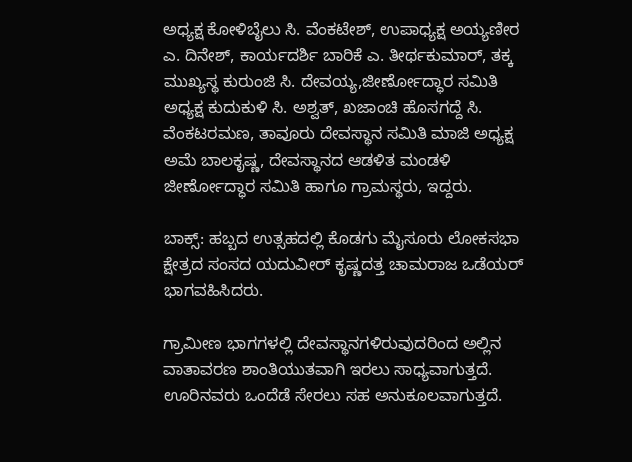ಅಧ್ಯಕ್ಷ ಕೋಳಿಬೈಲು ಸಿ. ವೆಂಕಟೇಶ್, ಉಪಾಧ್ಯಕ್ಷ ಅಯ್ಯಣೀರ ಎ. ದಿನೇಶ್, ಕಾರ್ಯದರ್ಶಿ ಬಾರಿಕೆ ಎ. ತೀರ್ಥಕುಮಾರ್, ತಕ್ಕ ಮುಖ್ಯಸ್ಥ ಕುರುಂಜಿ ಸಿ. ದೇವಯ್ಯ,ಜೀರ್ಣೋದ್ಧಾರ ಸಮಿತಿ ಅಧ್ಯಕ್ಷ ಕುದುಕುಳಿ ಸಿ. ಅಶ್ವತ್, ಖಜಾಂಚಿ ಹೊಸಗದ್ದೆ ಸಿ. ವೆಂಕಟರಮಣ, ತಾವೂರು ದೇವಸ್ಥಾನ ಸಮಿತಿ ಮಾಜಿ ಅಧ್ಯಕ್ಷ ಅಮೆ ಬಾಲಕೃಷ್ಣ, ದೇವಸ್ಥಾನದ ಆಡಳಿತ ಮಂಡಳಿ ಜೀರ್ಣೋದ್ಧಾರ ಸಮಿತಿ ಹಾಗೂ ಗ್ರಾಮಸ್ಥರು, ಇದ್ದರು.

ಬಾಕ್ಸ್: ಹಬ್ಬದ ಉತ್ಸಹದಲ್ಲಿ ಕೊಡಗು ಮೈಸೂರು ಲೋಕಸಭಾ ಕ್ಷೇತ್ರದ ಸಂಸದ ಯದುವೀರ್ ಕೃಷ್ಣದತ್ತ ಚಾಮರಾಜ ಒಡೆಯರ್ ಭಾಗವಹಿಸಿದರು.

ಗ್ರಾಮೀಣ ಭಾಗಗಳಲ್ಲಿ ದೇವಸ್ಥಾನಗಳಿರುವುದರಿಂದ ಅಲ್ಲಿನ ವಾತಾವರಣ ಶಾಂತಿಯುತವಾಗಿ ಇರಲು ಸಾಧ್ಯವಾಗುತ್ತದೆ. ಊರಿನವರು ಒಂದೆಡೆ ಸೇರಲು ಸಹ ಅನುಕೂಲವಾಗುತ್ತದೆ.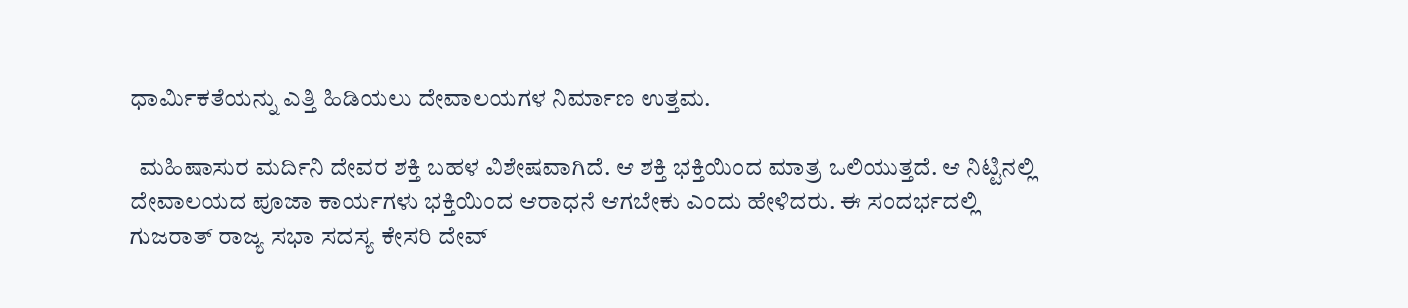ಧಾರ್ಮಿಕತೆಯನ್ನು ಎತ್ತಿ ಹಿಡಿಯಲು ದೇವಾಲಯಗಳ ನಿರ್ಮಾಣ ಉತ್ತಮ.

  ಮಹಿಷಾಸುರ ಮರ್ದಿನಿ ದೇವರ ಶಕ್ತಿ ಬಹಳ ವಿಶೇಷವಾಗಿದೆ. ಆ ಶಕ್ತಿ ಭಕ್ತಿಯಿಂದ ಮಾತ್ರ ಒಲಿಯುತ್ತದೆ. ಆ ನಿಟ್ಟಿನಲ್ಲಿ ದೇವಾಲಯದ ಪೂಜಾ ಕಾರ್ಯಗಳು ಭಕ್ತಿಯಿಂದ ಆರಾಧನೆ ಆಗಬೇಕು ಎಂದು ಹೇಳಿದರು. ಈ ಸಂದರ್ಭದಲ್ಲಿ ಗುಜರಾತ್ ರಾಜ್ಯ ಸಭಾ ಸದಸ್ಯ ಕೇಸರಿ ದೇವ್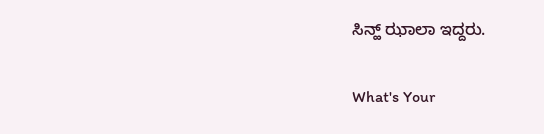ಸಿನ್ಹ್ ಝಾಲಾ ಇದ್ದರು.

What's Your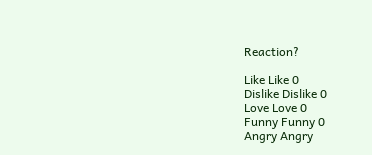Reaction?

Like Like 0
Dislike Dislike 0
Love Love 0
Funny Funny 0
Angry Angry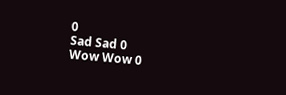0
Sad Sad 0
Wow Wow 0